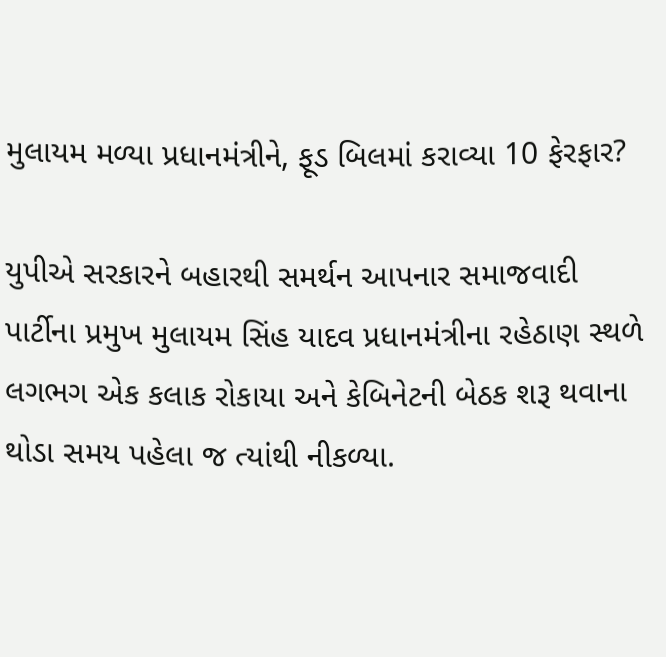મુલાયમ મળ્યા પ્રધાનમંત્રીને, ફૂડ બિલમાં કરાવ્યા 10 ફેરફાર?

યુપીએ સરકારને બહારથી સમર્થન આપનાર સમાજવાદી પાર્ટીના પ્રમુખ મુલાયમ સિંહ યાદવ પ્રધાનમંત્રીના રહેઠાણ સ્થળે લગભગ એક કલાક રોકાયા અને કેબિનેટની બેઠક શરૂ થવાના થોડા સમય પહેલા જ ત્યાંથી નીકળ્યા.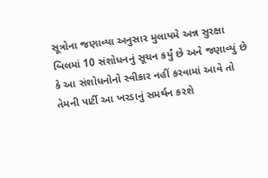સૂત્રોના જણાવ્યા અનુસાર મુલાયમે અન્ન સુરક્ષા બિલમાં 10 સંશોધનનું સૂચન કર્યું છે અને જણાવ્યું છે કે આ સંશોધનોનો સ્વીકાર નહીં કરવામાં આવે તો તેમની પાર્ટી આ ખરડાનું સમર્થન કરશે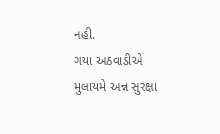નહી.
ગયા અઠવાડીએ મુલાયમે અન્ન સુરક્ષા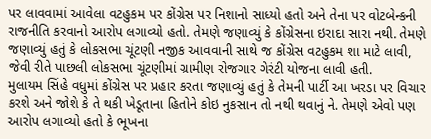પર લાવવામાં આવેલા વટહુકમ પર કોંગ્રેસ પર નિશાનો સાધ્યો હતો અને તેના પર વોટબેન્કની રાજનીતિ કરવાનો આરોપ લગાવ્યો હતો. તેમણે જણાવ્યું કે કોંગ્રેસના ઇરાદા સારા નથી. તેમણે જણાવ્યું હતું કે લોકસભા ચૂંટણી નજીક આવવાની સાથે જ કોંગ્રેસ વટહુકમ શા માટે લાવી, જેવી રીતે પાછલી લોકસભા ચૂંટણીમાં ગ્રામીણ રોજગાર ગેરંટી યોજના લાવી હતી.
મુલાયમ સિંહે વધુમાં કોંગ્રેસ પર પ્રહાર કરતા જણાવ્યું હતું કે તેમની પાર્ટી આ ખરડા પર વિચાર કરશે અને જોશે કે તે થકી ખેડૂતાના હિતોને કોઇ નુકસાન તો નથી થવાનું ને. તેમણે એવો પણ આરોપ લગાવ્યો હતો કે ભૂખના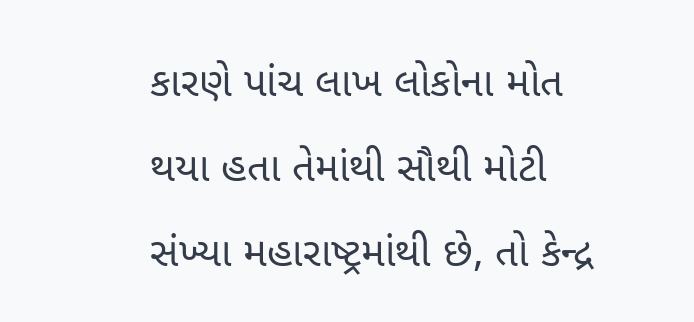કારણે પાંચ લાખ લોકોના મોત થયા હતા તેમાંથી સૌથી મોટી સંખ્યા મહારાષ્ટ્રમાંથી છે, તો કેન્દ્ર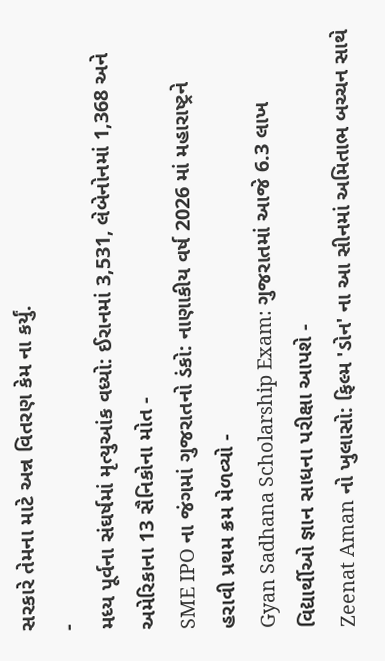સરકારે તેમના માટે અન્ન વિતરણ કેમ ના કર્યું.
-
મધ્ય પૂર્વના સંઘર્ષમાં મૃત્યુઆંક વધ્યો: ઈરાનમાં 3,531, લેબેનોનમાં 1,368 અને અમેરિકાના 13 સૈનિકોના મોત -
SME IPO ના જંગમાં ગુજરાતનો ડંકો: નાણાકીય વર્ષ 2026 માં મહારાષ્ટ્રને હરાવી પ્રથમ ક્રમ મેળવ્યો -
Gyan Sadhana Scholarship Exam: ગુજરાતમાં આજે 6.3 લાખ વિદ્યાર્થીઓ જ્ઞાન સાધના પરીક્ષા આપશે -
Zeenat Aman નો ખુલાસો: ફિલ્મ 'ડોન' ના આ સીનમાં અમિતાભ બચ્ચન સાથે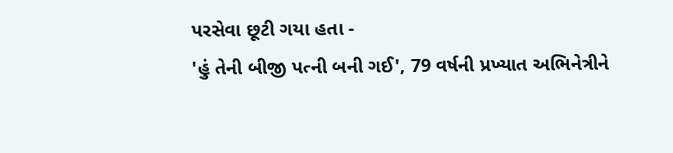પરસેવા છૂટી ગયા હતા -
'હું તેની બીજી પત્ની બની ગઈ', 79 વર્ષની પ્રખ્યાત અભિનેત્રીને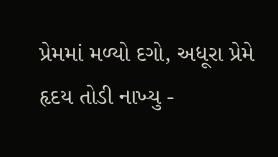પ્રેમમાં મળ્યો દગો, અધૂરા પ્રેમે હૃદય તોડી નાખ્યુ -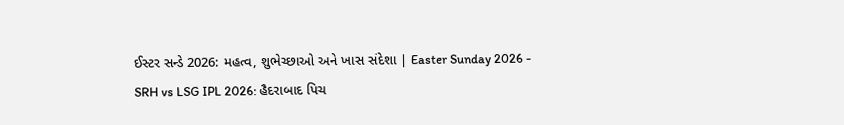ઈસ્ટર સન્ડે 2026: મહત્વ, શુભેચ્છાઓ અને ખાસ સંદેશા | Easter Sunday 2026 -
SRH vs LSG IPL 2026: હૈદરાબાદ પિચ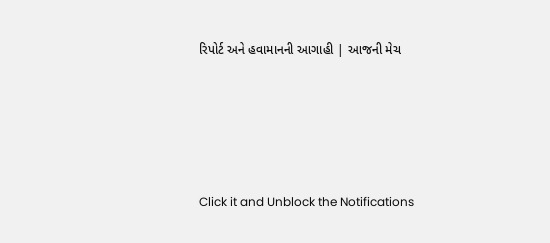રિપોર્ટ અને હવામાનની આગાહી | આજની મેચ





Click it and Unblock the Notifications